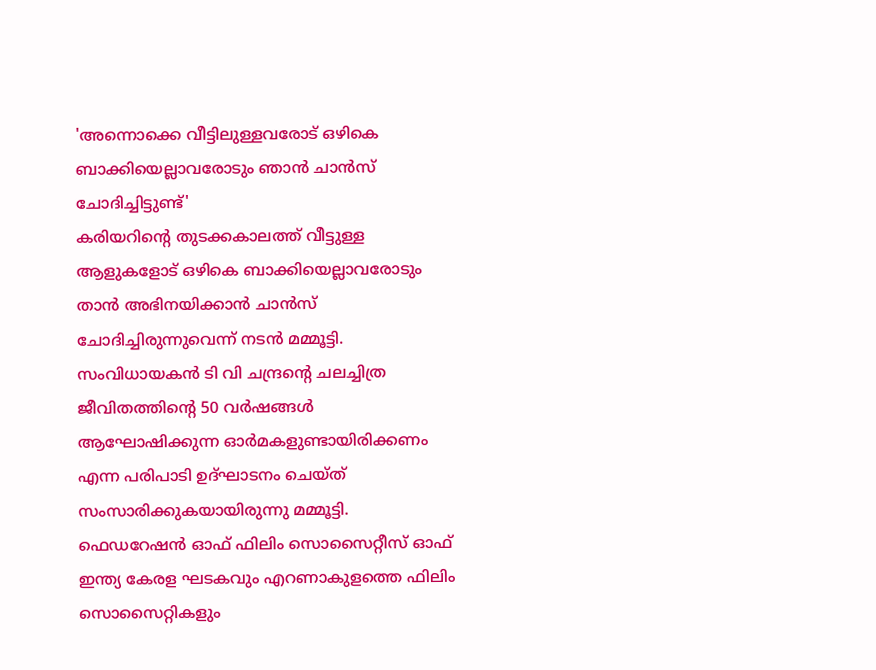'അന്നൊക്കെ വീട്ടിലുള്ളവരോട് ഒഴികെ ബാക്കിയെല്ലാവരോടും ഞാൻ ചാൻസ് ചോദിച്ചിട്ടുണ്ട്'
കരിയറിന്റെ തുടക്കകാലത്ത് വീട്ടുള്ള ആളുകളോട് ഒഴികെ ബാക്കിയെല്ലാവരോടും താൻ അഭിനയിക്കാൻ ചാൻസ് ചോദിച്ചിരുന്നുവെന്ന് നടൻ മമ്മൂട്ടി. സംവിധായകൻ ടി വി ചന്ദ്രന്റെ ചലച്ചിത്ര ജീവിതത്തിന്റെ 50 വർഷങ്ങൾ ആഘോഷിക്കുന്ന ഓർമകളുണ്ടായിരിക്കണം എന്ന പരിപാടി ഉദ്ഘാടനം ചെയ്ത് സംസാരിക്കുകയായിരുന്നു മമ്മൂട്ടി.
ഫെഡറേഷൻ ഓഫ് ഫിലിം സൊസൈറ്റീസ് ഓഫ് ഇന്ത്യ കേരള ഘടകവും എറണാകുളത്തെ ഫിലിം സൊസൈറ്റികളും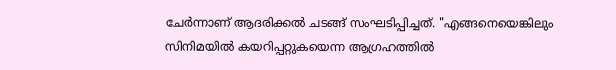ചേർന്നാണ് ആദരിക്കൽ ചടങ്ങ് സംഘടിപ്പിച്ചത്. "എങ്ങനെയെങ്കിലും സിനിമയിൽ കയറിപ്പറ്റുകയെന്ന ആഗ്രഹത്തിൽ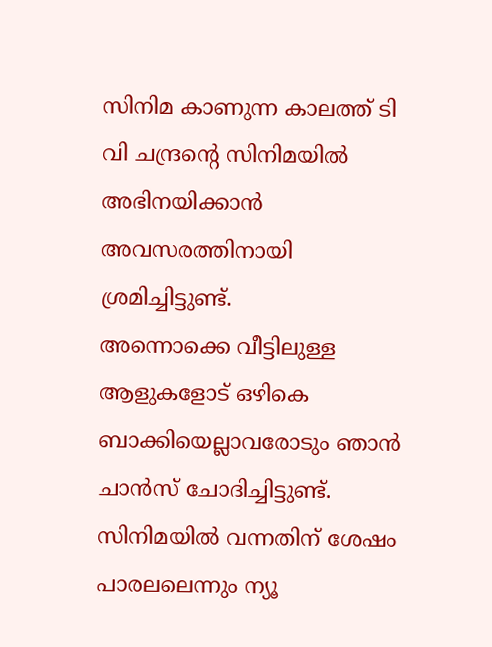സിനിമ കാണുന്ന കാലത്ത് ടി വി ചന്ദ്രന്റെ സിനിമയിൽ അഭിനയിക്കാൻ അവസരത്തിനായി ശ്രമിച്ചിട്ടുണ്ട്.
അന്നൊക്കെ വീട്ടിലുള്ള ആളുകളോട് ഒഴികെ ബാക്കിയെല്ലാവരോടും ഞാൻ ചാൻസ് ചോദിച്ചിട്ടുണ്ട്. സിനിമയിൽ വന്നതിന് ശേഷം പാരലലെന്നും ന്യൂ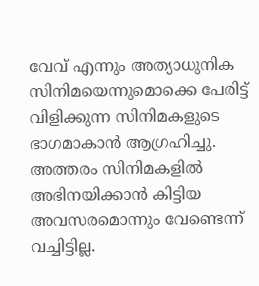വേവ് എന്നും അത്യാധുനിക സിനിമയെന്നുമൊക്കെ പേരിട്ട് വിളിക്കുന്ന സിനിമകളുടെ ഭാഗമാകാൻ ആഗ്രഹിച്ചു. അത്തരം സിനിമകളിൽ അഭിനയിക്കാൻ കിട്ടിയ അവസരമൊന്നും വേണ്ടെന്ന് വച്ചിട്ടില്ല.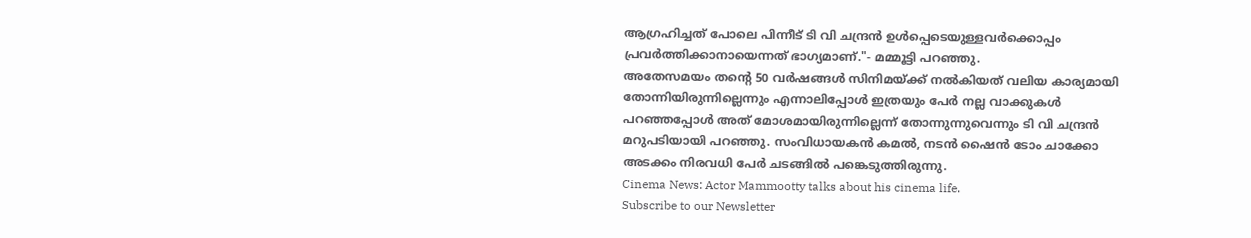ആഗ്രഹിച്ചത് പോലെ പിന്നീട് ടി വി ചന്ദ്രൻ ഉൾപ്പെടെയുള്ളവർക്കൊപ്പം പ്രവർത്തിക്കാനായെന്നത് ഭാഗ്യമാണ്."- മമ്മൂട്ടി പറഞ്ഞു.
അതേസമയം തന്റെ 50 വർഷങ്ങൾ സിനിമയ്ക്ക് നൽകിയത് വലിയ കാര്യമായി തോന്നിയിരുന്നില്ലെന്നും എന്നാലിപ്പോൾ ഇത്രയും പേർ നല്ല വാക്കുകൾ പറഞ്ഞപ്പോൾ അത് മോശമായിരുന്നില്ലെന്ന് തോന്നുന്നുവെന്നും ടി വി ചന്ദ്രൻ മറുപടിയായി പറഞ്ഞു. സംവിധായകൻ കമൽ, നടൻ ഷൈൻ ടോം ചാക്കോ അടക്കം നിരവധി പേർ ചടങ്ങിൽ പങ്കെടുത്തിരുന്നു.
Cinema News: Actor Mammootty talks about his cinema life.
Subscribe to our Newsletter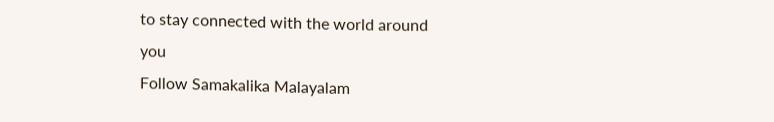to stay connected with the world around you
Follow Samakalika Malayalam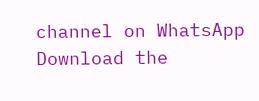channel on WhatsApp
Download the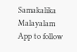Samakalika Malayalam App to follow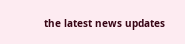the latest news updates